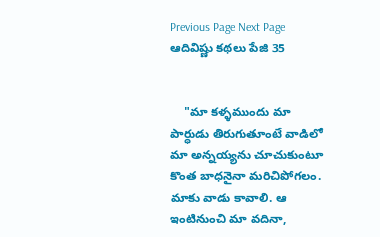Previous Page Next Page
ఆదివిష్ణు కథలు పేజి 35


    "మా కళ్ళముందు మా పార్ధుడు తిరుగుతూంటే వాడిలో మా అన్నయ్యను చూచుకుంటూ కొంత బాధనైనా మరిచిపోగలం. మాకు వాడు కావాలి. ఆ ఇంటినుంచి మా వదినా,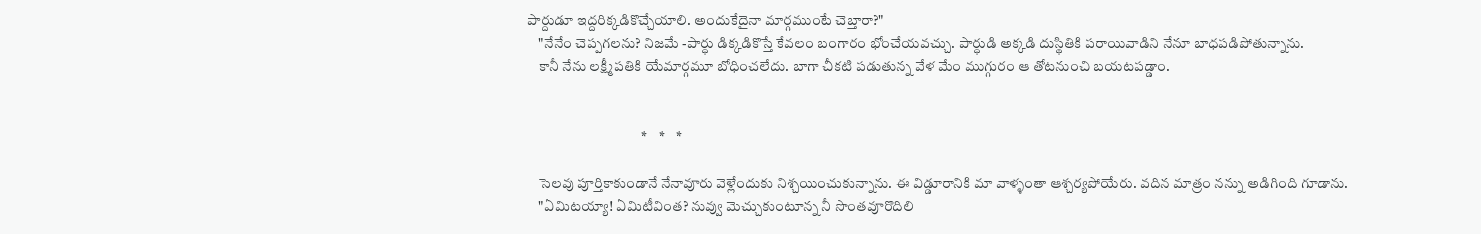పార్దుడూ ఇద్దరిక్కడికొచ్చేయాలి. అందుకేదైనా మార్గముంటే చెబ్తారా?"
    "నేనేం చెప్పగలను? నిజమే -పార్ధు డిక్కడికొస్తే కేవలం బంగారం భోంచేయవచ్చు. పార్ధుడి అక్కడి దుస్థితికి పరాయివాడిని నేనూ బాధపడిపోతున్నాను.
    కానీ నేను లక్ష్మీపతికి యేమార్గమూ బోధించలేదు. బాగా చీకటి పడుతున్న వేళ మేం ముగ్గురం ఆ తోటనుంచి బయటపడ్డాం.


                                        *    *    *

    సెలవు పూర్తికాకుండానే నేనావూరు వెళ్లేందుకు నిశ్చయించుకున్నాను. ఈ విడ్డూరానికి మా వాళ్ళంతా ఆశ్చర్యపోయేరు. వదిన మాత్రం నన్ను అడిగింది గూడాను.
    "ఏమిటయ్యా! ఏమిటీవింత? నువ్వు మెచ్చుకుంటూన్న నీ సొంతవూరొదిలి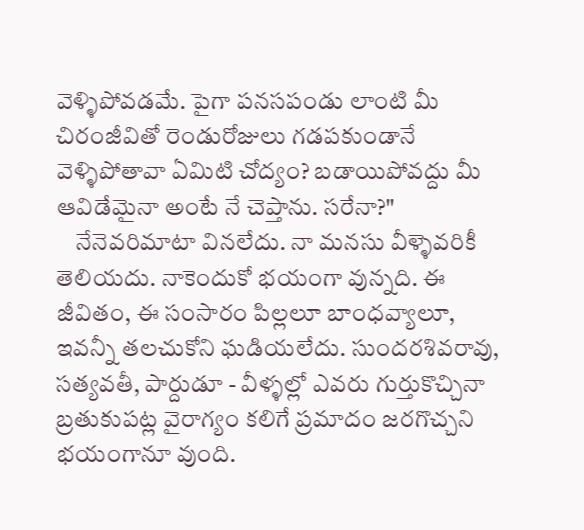వెళ్ళిపోవడమే. పైగా పనసపండు లాంటి మీ చిరంజీవితో రెండురోజులు గడపకుండానే వెళ్ళిపోతావా ఏమిటి చోద్యం? బడాయిపోవద్దు మీ ఆవిడేమైనా అంటే నే చెప్తాను. సరేనా?"
    నేనెవరిమాటా వినలేదు. నా మనసు వీళ్ళెవరికీ తెలియదు. నాకెందుకో భయంగా వున్నది. ఈ జీవితం, ఈ సంసారం పిల్లలూ బాంధవ్యాలూ, ఇవన్నీ తలచుకోని ఘడియలేదు. సుందరశివరావు, సత్యవతీ, పార్దుడూ - వీళ్ళల్లో ఎవరు గుర్తుకొచ్చినా బ్రతుకుపట్ల వైరాగ్యం కలిగే ప్రమాదం జరగొచ్చని భయంగానూ వుంది.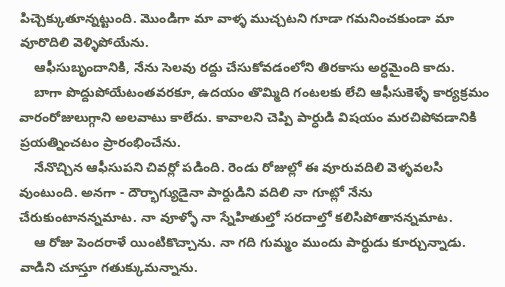పిచ్చెక్కుతూన్నట్టుంది. మొండిగా మా వాళ్ళ ముచ్చటని గూడా గమనించకుండా మా వూరొదిలి వెళ్ళిపోయేను.
    ఆఫీసుబృందానికి, నేను సెలవు రద్దు చేసుకోవడంలోని తిరకాసు అర్ధమైంది కాదు.
    బాగా పొద్దుపోయేటంతవరకూ, ఉదయం తొమ్మిది గంటలకు లేచి ఆఫీసుకెళ్ళే కార్యక్రమం వారంరోజులుగ్గాని అలవాటు కాలేదు. కావాలని చెప్పి పార్ధుడి విషయం మరచిపోవడానికి ప్రయత్నించటం ప్రారంభించేను.
    నేనొచ్చిన ఆఫీసుపని చివర్లో పడింది. రెండు రోజుల్లో ఈ వూరువదిలి వెళ్ళవలసి వుంటుంది. అనగా - దౌర్భాగ్యుడైనా పార్దుడిని వదిలి నా గూట్లో నేను చేరుకుంటానన్నమాట. నా వూళ్ళో నా స్నేహితుల్తో సరదాల్తో కలిసిపోతానన్నమాట.
    ఆ రోజు పెందరాళే యింటికొచ్చాను. నా గది గుమ్మం ముందు పార్ధుడు కూర్చున్నాడు. వాడిని చూస్తూ గతుక్కుమన్నాను.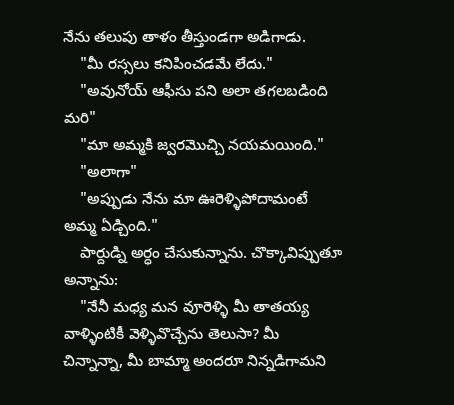నేను తలుపు తాళం తీస్తుండగా అడిగాడు.
    "మీ రస్సలు కనిపించడమే లేదు."
    "అవునోయ్ ఆఫీసు పని అలా తగలబడింది మరి"
    "మా అమ్మకి జ్వరమొచ్చి నయమయింది."
    "అలాగా"
    "అప్పుడు నేను మా ఊరెళ్ళిపోదామంటే అమ్మ ఏడ్చింది."
    పార్దుడ్ని అర్ధం చేసుకున్నాను. చొక్కావిప్పుతూ అన్నాను:
    "నేనీ మధ్య మన వూరెళ్ళి మీ తాతయ్య వాళ్ళింటికీ వెళ్ళివొచ్చేను తెలుసా? మీ చిన్నాన్నా, మీ బామ్మా అందరూ నిన్నడిగామని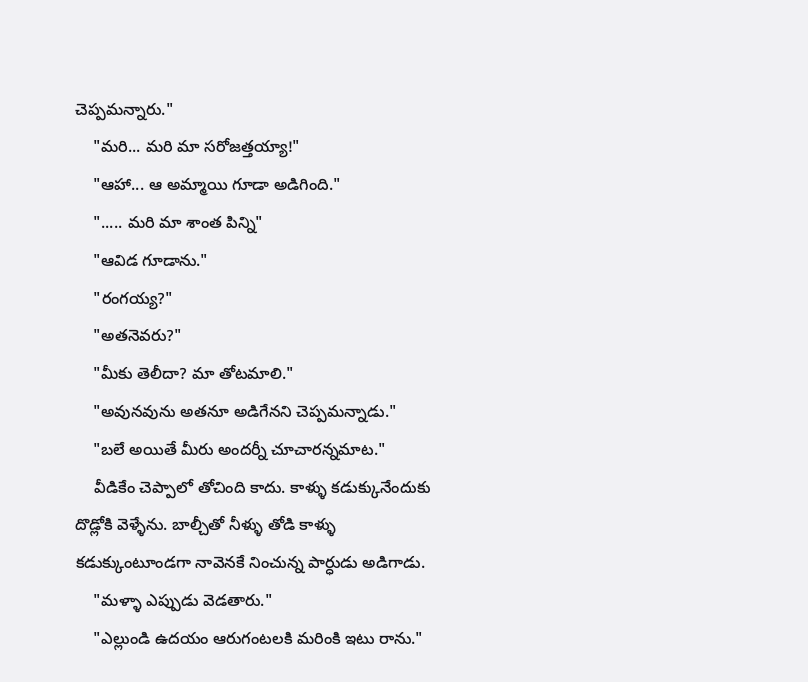చెప్పమన్నారు."
    "మరి... మరి మా సరోజత్తయ్యా!"
    "ఆహా... ఆ అమ్మాయి గూడా అడిగింది."
    "..... మరి మా శాంత పిన్ని"
    "ఆవిడ గూడాను."
    "రంగయ్య?"
    "అతనెవరు?"
    "మీకు తెలీదా? మా తోటమాలి."
    "అవునవును అతనూ అడిగేనని చెప్పమన్నాడు."
    "బలే అయితే మీరు అందర్నీ చూచారన్నమాట."
    వీడికేం చెప్పాలో తోచింది కాదు. కాళ్ళు కడుక్కునేందుకు దొడ్లోకి వెళ్ళేను. బాల్చీతో నీళ్ళు తోడి కాళ్ళు కడుక్కుంటూండగా నావెనకే నించున్న పార్ధుడు అడిగాడు.
    "మళ్ళా ఎప్పుడు వెడతారు."
    "ఎల్లుండి ఉదయం ఆరుగంటలకి మరింకి ఇటు రాను."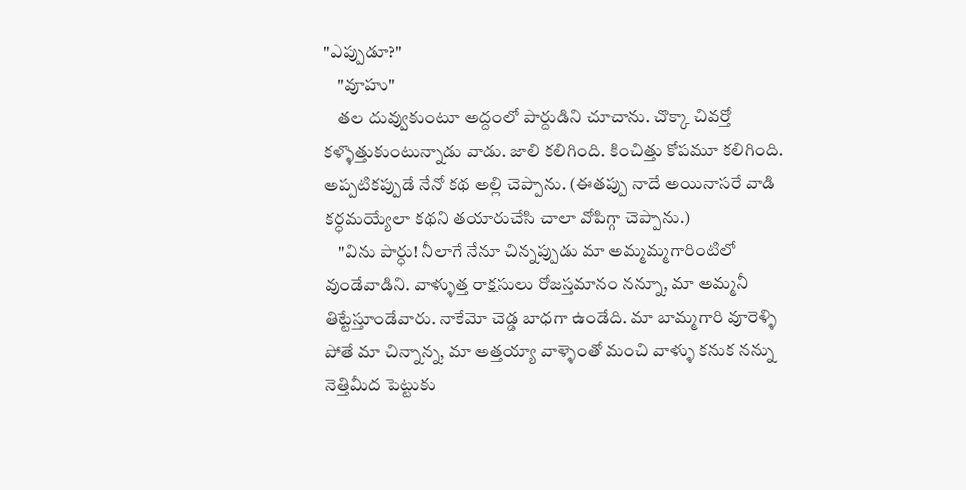"ఎప్పుడూ?"
    "వూహు"
    తల దువ్వుకుంటూ అద్దంలో పార్దుడిని చూచాను. చొక్కా చివర్తో కళ్ళొత్తుకుంటున్నాడు వాడు. జాలి కలిగింది. కించిత్తు కోపమూ కలిగింది. అప్పటికప్పుడే నేనో కథ అల్లి చెప్పాను. (ఈతప్పు నాదే అయినాసరే వాడి కర్ధమయ్యేలా కథని తయారుచేసి చాలా వోపిగ్గా చెప్పాను.)
    "విను పార్ధు! నీలాగే నేనూ చిన్నప్పుడు మా అమ్మమ్మగారింటిలో వుండేవాడిని. వాళ్ళుత్త రాక్షసులు రోజస్తమానం నన్నూ, మా అమ్మనీ తిట్టేస్తూండేవారు. నాకేమో చెడ్డ బాధగా ఉండేది. మా బామ్మగారి వూరెళ్ళి పోతే మా చిన్నాన్న, మా అత్తయ్యా వాళ్ళెంతో మంచి వాళ్ళు కనుక నన్ను నెత్తిమీద పెట్టుకు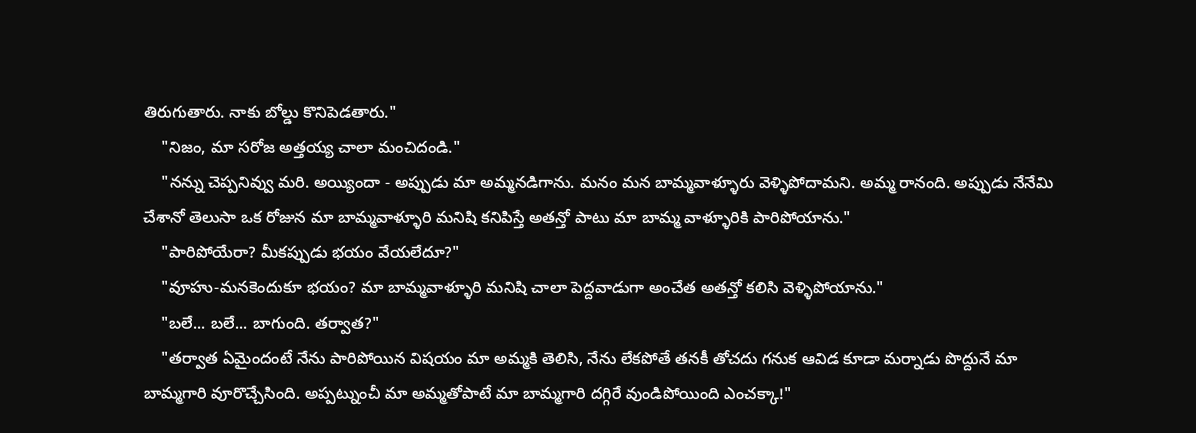తిరుగుతారు. నాకు బోల్డు కొనిపెడతారు."
    "నిజం, మా సరోజ అత్తయ్య చాలా మంచిదండి."
    "నన్ను చెప్పనివ్వు మరి. అయ్యిందా - అప్పుడు మా అమ్మనడిగాను. మనం మన బామ్మవాళ్ళూరు వెళ్ళిపోదామని. అమ్మ రానంది. అప్పుడు నేనేమి చేశానో తెలుసా ఒక రోజున మా బామ్మవాళ్ళూరి మనిషి కనిపిస్తే అతన్తో పాటు మా బామ్మ వాళ్ళూరికి పారిపోయాను."
    "పారిపోయేరా? మీకప్పుడు భయం వేయలేదూ?"
    "వూహు-మనకెందుకూ భయం? మా బామ్మవాళ్ళూరి మనిషి చాలా పెద్దవాడుగా అంచేత అతన్తో కలిసి వెళ్ళిపోయాను."
    "బలే... బలే... బాగుంది. తర్వాత?"
    "తర్వాత ఏమైందంటే నేను పారిపోయిన విషయం మా అమ్మకి తెలిసి, నేను లేకపోతే తనకీ తోచదు గనుక ఆవిడ కూడా మర్నాడు పొద్దునే మా బామ్మగారి వూరొచ్చేసింది. అప్పట్నుంచీ మా అమ్మతోపాటే మా బామ్మగారి దగ్గిరే వుండిపోయింది ఎంచక్కా!"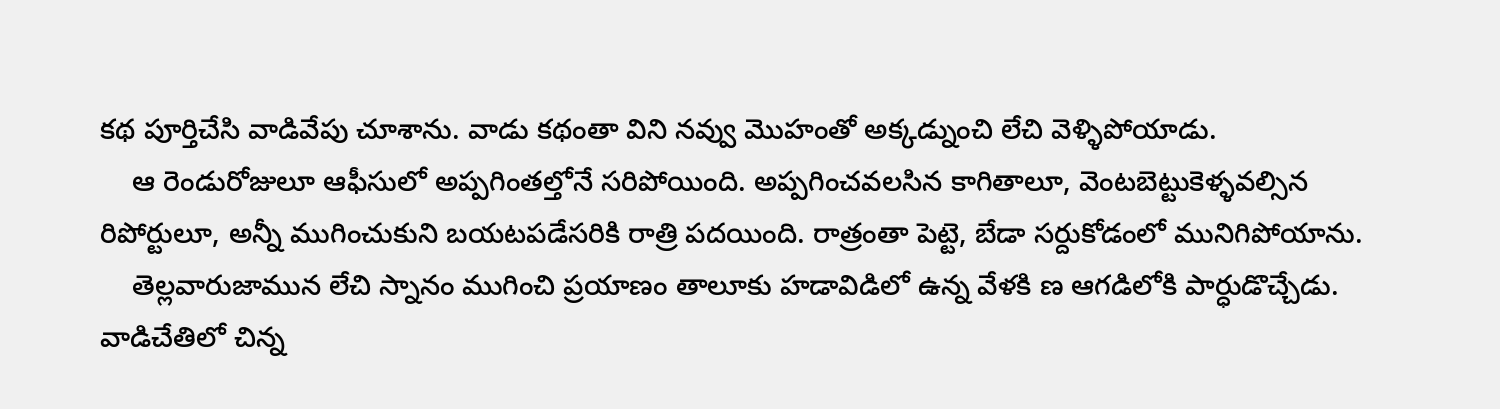కథ పూర్తిచేసి వాడివేపు చూశాను. వాడు కథంతా విని నవ్వు మొహంతో అక్కడ్నుంచి లేచి వెళ్ళిపోయాడు.
    ఆ రెండురోజులూ ఆఫీసులో అప్పగింతల్తోనే సరిపోయింది. అప్పగించవలసిన కాగితాలూ, వెంటబెట్టుకెళ్ళవల్సిన రిపోర్టులూ, అన్నీ ముగించుకుని బయటపడేసరికి రాత్రి పదయింది. రాత్రంతా పెట్టె, బేడా సర్దుకోడంలో మునిగిపోయాను.
    తెల్లవారుజామున లేచి స్నానం ముగించి ప్రయాణం తాలూకు హడావిడిలో ఉన్న వేళకి ణ ఆగడిలోకి పార్ధుడొచ్చేడు. వాడిచేతిలో చిన్న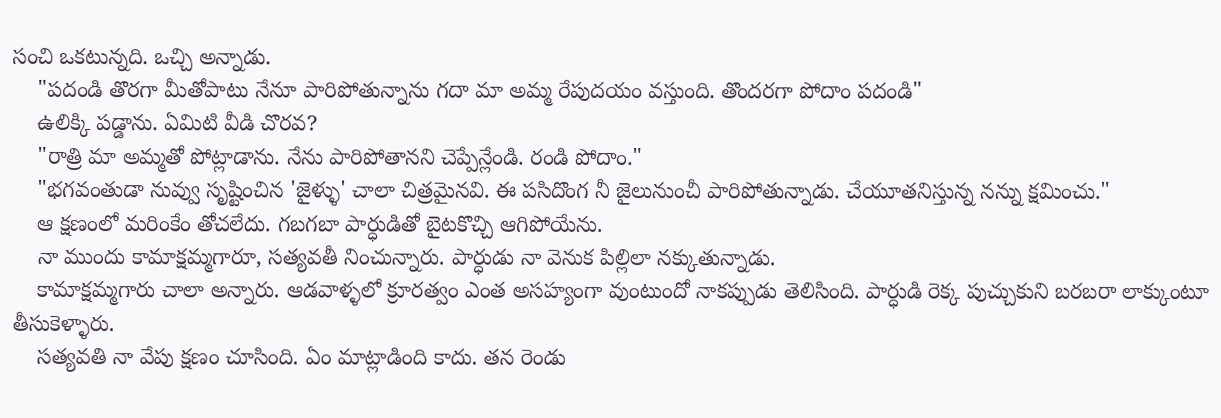సంచి ఒకటున్నది. ఒచ్చి అన్నాడు.
    "పదండి తొరగా మీతోపాటు నేనూ పారిపోతున్నాను గదా మా అమ్మ రేపుదయం వస్తుంది. తొందరగా పోదాం పదండి"
    ఉలిక్కి పడ్డాను. ఏమిటి వీడి చొరవ?
    "రాత్రి మా అమ్మతో పోట్లాడాను. నేను పారిపోతానని చెప్పేన్లేండి. రండి పోదాం."
    "భగవంతుడా నువ్వు సృష్టించిన 'జైళ్ళు' చాలా చిత్రమైనవి. ఈ పసిదొంగ నీ జైలునుంచీ పారిపోతున్నాడు. చేయూతనిస్తున్న నన్ను క్షమించు."
    ఆ క్షణంలో మరింకేం తోచలేదు. గబగబా పార్ధుడితో బైటకొచ్చి ఆగిపోయేను.
    నా ముందు కామాక్షమ్మగారూ, సత్యవతీ నించున్నారు. పార్ధుడు నా వెనుక పిల్లిలా నక్కుతున్నాడు.
    కామాక్షమ్మగారు చాలా అన్నారు. ఆడవాళ్ళలో క్రూరత్వం ఎంత అసహ్యంగా వుంటుందో నాకప్పుడు తెలిసింది. పార్ధుడి రెక్క పుచ్చుకుని బరబరా లాక్కుంటూ తీసుకెళ్ళారు.
    సత్యవతి నా వేపు క్షణం చూసింది. ఏం మాట్లాడింది కాదు. తన రెండు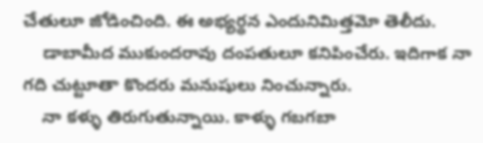చేతులూ జోడించింది. ఈ అభ్యర్ధన ఎందునిమిత్తమో తెలీదు.
    డాబామీద ముకుందరావు దంపతులూ కనిపించేరు. ఇదిగాక నా గది చుట్టూతా కొందరు మనుషులు నించున్నారు.
    నా కళ్ళు తిరుగుతున్నాయి. కాళ్ళు గబగబా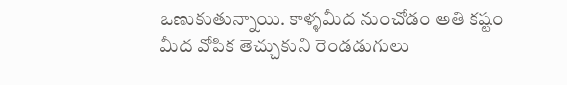ఒణుకుతున్నాయి. కాళ్ళమీద నుంచోడం అతి కష్టం మీద వోపిక తెచ్చుకుని రెండడుగులు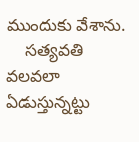ముందుకు వేశాను.
    సత్యవతి వలవలా ఏడుస్తున్నట్టు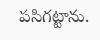పసిగట్టాను.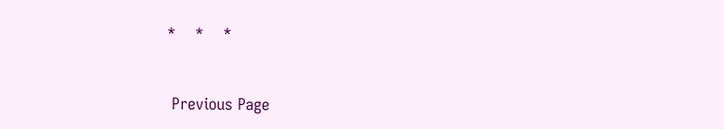*    *    *


 Previous Page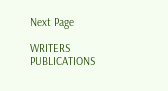Next Page

WRITERS
PUBLICATIONS